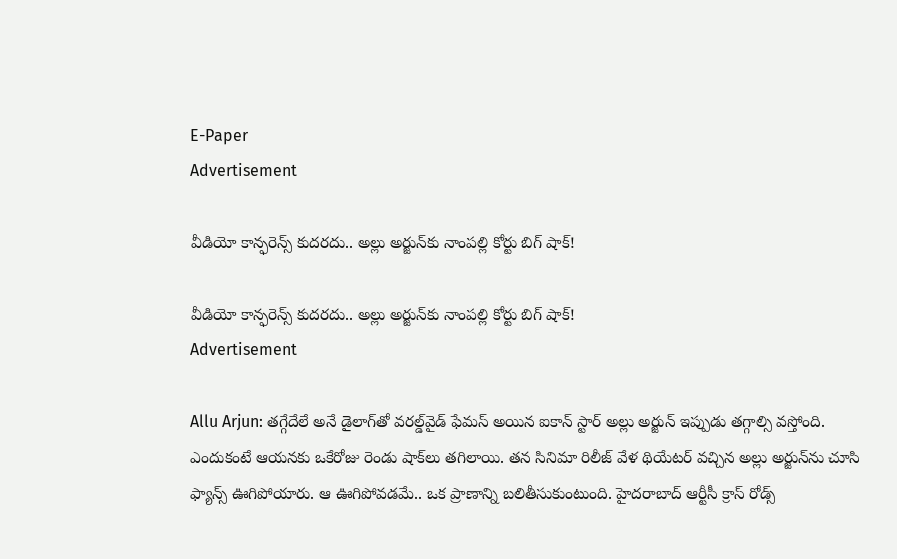E-Paper
Advertisement

వీడియో కాన్ఫరెన్స్ కుదరదు.. అల్లు అర్జున్‌కు నాంపల్లి కోర్టు బిగ్ షాక్!

వీడియో కాన్ఫరెన్స్ కుదరదు.. అల్లు అర్జున్‌కు నాంపల్లి కోర్టు బిగ్ షాక్!
Advertisement

Allu Arjun: తగ్గేదేలే అనే డైలాగ్‌తో వరల్డ్‌వైడ్‌ ఫేమస్ అయిన ఐకాన్ స్టార్ అల్లు అర్జున్‌ ఇప్పుడు తగ్గాల్సి వస్తోంది. ఎందుకంటే ఆయనకు ఒకేరోజు రెండు షాక్‌లు తగిలాయి. తన సినిమా రిలీజ్ వేళ థియేటర్‌ వచ్చిన అల్లు అర్జున్‌ను చూసి ఫ్యాన్స్ ఊగిపోయారు. ఆ ఊగిపోవడమే.. ఒక ప్రాణాన్ని బలితీసుకుంటుంది. హైదరాబాద్ ఆర్టీసీ క్రాస్ రోడ్స్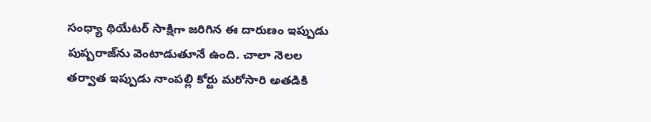సంధ్యా థియేటర్ సాక్షిగా జరిగిన ఈ దారుణం ఇప్పుడు పుష్పరాజ్‌ను వెంటాడుతూనే ఉంది. చాలా నెలల తర్వాత ఇప్పుడు నాంపల్లి కోర్టు మరోసారి అతడికి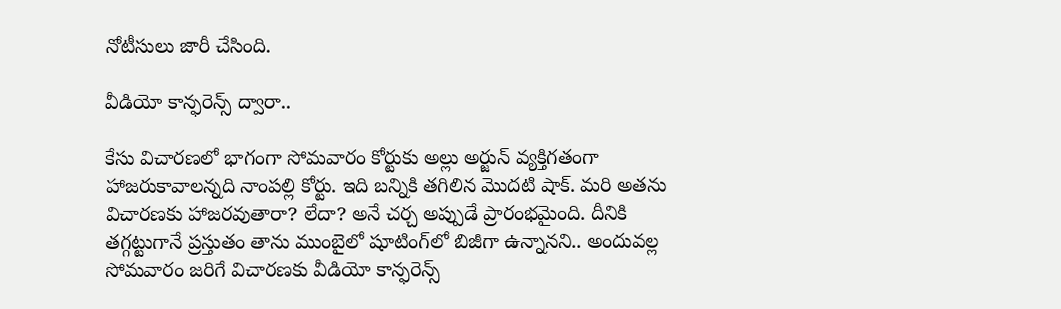నోటీసులు జారీ చేసింది.

వీడియో కాన్ఫరెన్స్ ద్వారా..

కేసు విచారణలో భాగంగా సోమవారం కోర్టుకు అల్లు అర్జున్ వ్యక్తిగతంగా హాజరుకావాలన్నది నాంపల్లి కోర్టు. ఇది బన్నికి తగిలిన మొదటి షాక్. మరి అతను విచారణకు హాజరవుతారా? లేదా? అనే చర్చ అప్పుడే ప్రారంభమైంది. దీనికి తగ్గట్టుగానే ప్రస్తుతం తాను ముంబైలో షూటింగ్‌లో బిజీగా ఉన్నానని.. అందువల్ల సోమవారం జరిగే విచారణకు వీడియో కాన్ఫరెన్స్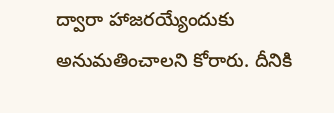ద్వారా హాజరయ్యేందుకు అనుమతించాలని కోరారు. దీనికి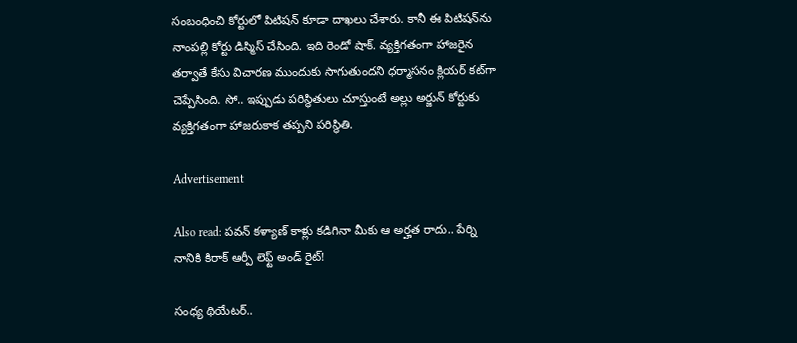సంబంధించి కోర్టులో పిటిషన్ కూడా దాఖలు చేశారు. కానీ ఈ పిటిషన్‌ను నాంపల్లి కోర్టు డిస్మిస్ చేసింది. ఇది రెండో షాక్. వ్యక్తిగతంగా హాజరైన తర్వాతే కేసు విచారణ ముందుకు సాగుతుందని ధర్మాసనం క్లియర్‌ కట్‌గా చెప్పేసింది. సో.. ఇప్పుడు పరిస్థితులు చూస్తుంటే అల్లు అర్జున్ కోర్టుకు వ్యక్తిగతంగా హాజరుకాక తప్పని పరిస్థితి.

Advertisement

Also read: పవన్ కళ్యాణ్ కాళ్లు కడిగినా మీకు ఆ అర్హత రాదు.. పేర్ని నానికి కిరాక్ ఆర్పీ లెఫ్ట్ అండ్ రైట్!

సంధ్య థియేటర్..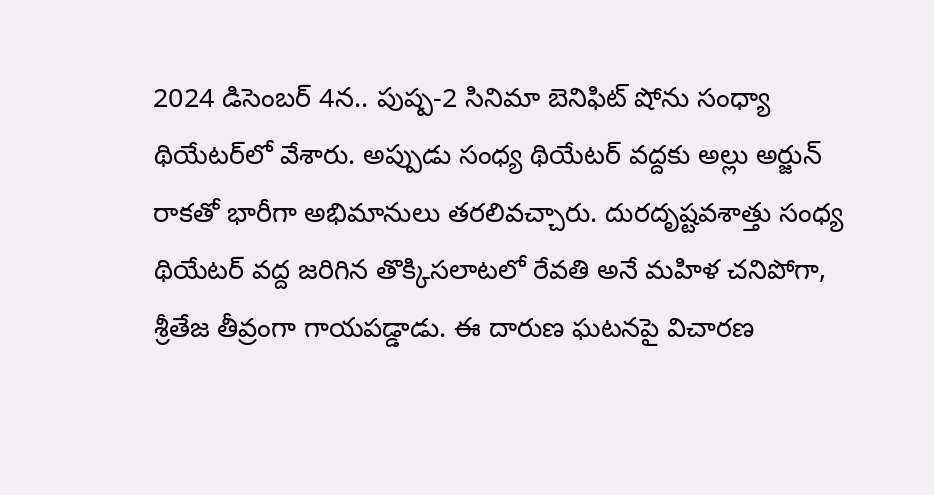2024 డిసెంబర్ 4న.. పుష్ప-2 సినిమా బెనిఫిట్ షోను సంధ్యా థియేటర్‌లో వేశారు. అప్పుడు సంధ్య థియేటర్ వద్దకు అల్లు అర్జున్ రాకతో భారీగా అభిమానులు తరలివచ్చారు. దురదృష్టవశాత్తు సంధ్య థియేటర్ వద్ద జరిగిన తొక్కిసలాటలో రేవతి అనే మహిళ చనిపోగా, శ్రీతేజ తీవ్రంగా గాయపడ్డాడు. ఈ దారుణ ఘటనపై విచారణ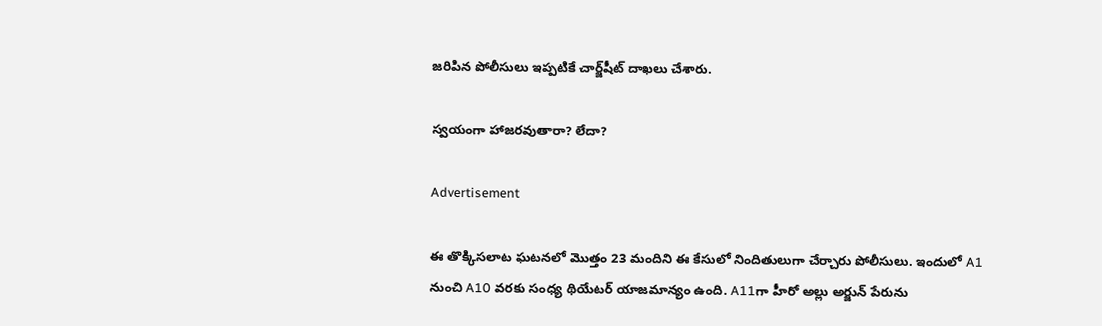జరిపిన పోలీసులు ఇప్పటికే చార్జ్‌షీట్ దాఖలు చేశారు.

స్వయంగా హాజరవుతారా? లేదా?

Advertisement

ఈ తొక్కిసలాట ఘటనలో మొత్తం 23 మందిని ఈ కేసులో నిందితులుగా చేర్చారు పోలీసులు. ఇందులో A1 నుంచి A10 వరకు సంధ్య థియేటర్ యాజమాన్యం ఉంది. A11గా హీరో అల్లు అర్జున్ పేరును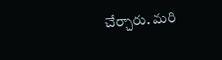చేర్చారు. మరి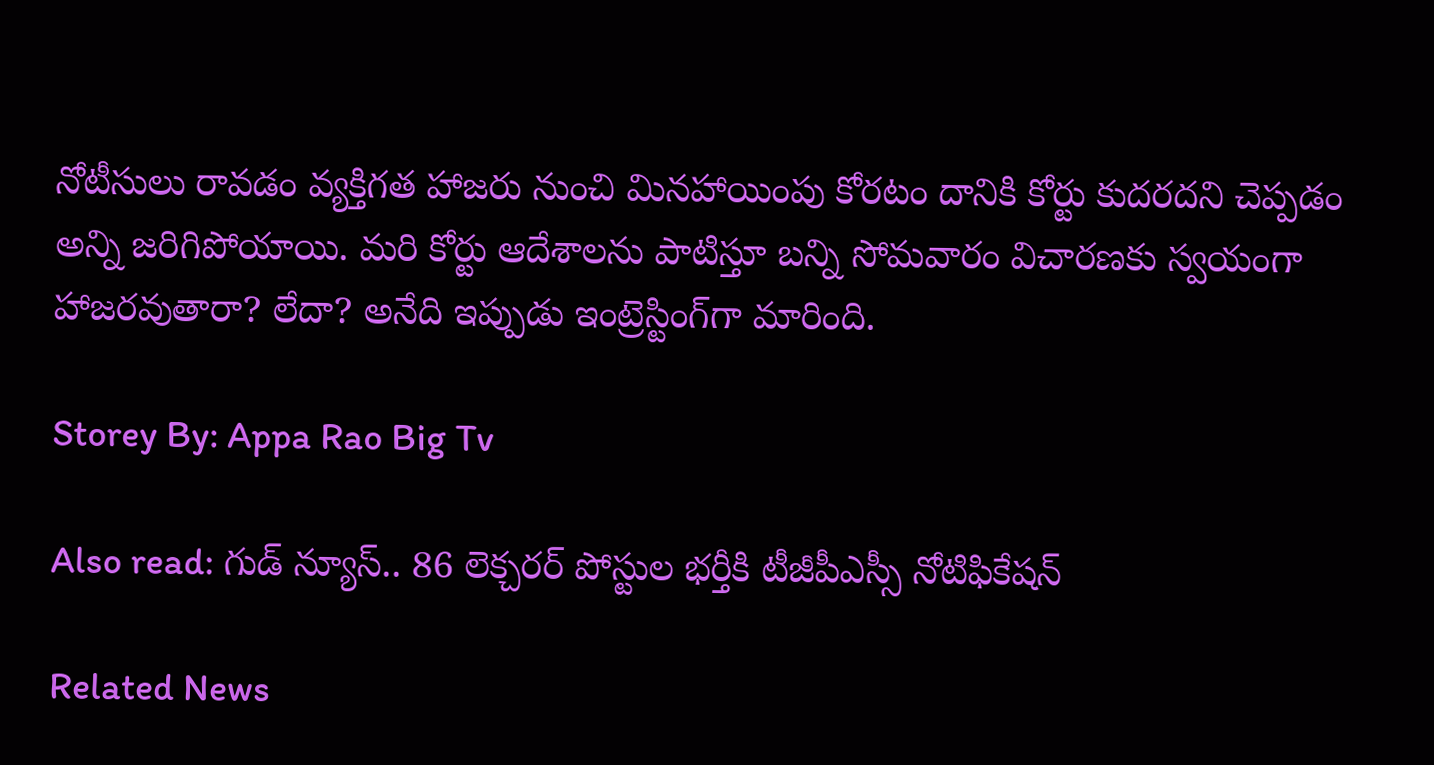నోటీసులు రావడం వ్యక్తిగత హాజరు నుంచి మినహాయింపు కోరటం దానికి కోర్టు కుదరదని చెప్పడం అన్ని జరిగిపోయాయి. మరి కోర్టు ఆదేశాలను పాటిస్తూ బన్ని సోమవారం విచారణకు స్వయంగా హాజరవుతారా? లేదా? అనేది ఇప్పుడు ఇంట్రెస్టింగ్‌గా మారింది.

Storey By: Appa Rao Big Tv

Also read: గుడ్ న్యూస్.. 86 లెక్చరర్ పోస్టుల భర్తీకి టీజీపీఎస్సీ నోటిఫికేషన్

Related News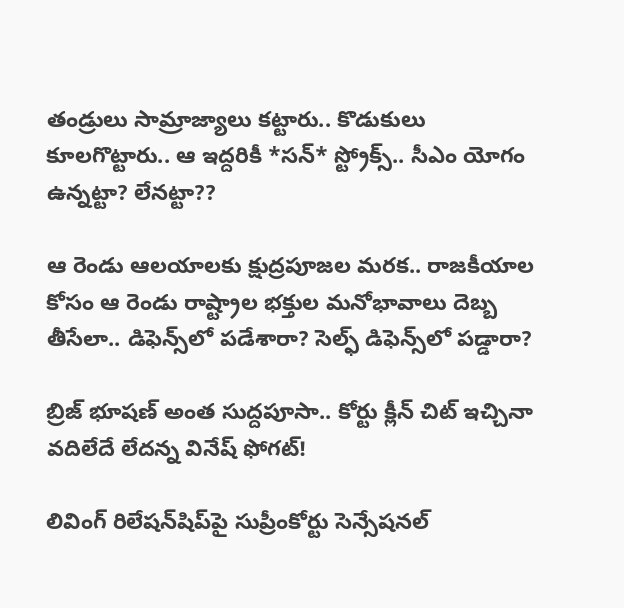తండ్రులు సామ్రాజ్యాలు క‌ట్టారు.. కొడుకులు కూల‌గొట్టారు.. ఆ ఇద్ద‌రికీ *స‌న్* స్ట్రోక్స్.. సీఎం యోగం ఉన్న‌ట్టా? లేన‌ట్టా??

ఆ రెండు ఆల‌యాలకు క్షుద్ర‌పూజ‌ల మ‌ర‌క‌.. రాజ‌కీయాల కోసం ఆ రెండు రాష్ట్రాల భ‌క్తుల‌ మ‌నోభావాలు దెబ్బ తీసేలా.. డిఫెన్స్‌లో ప‌డేశారా? సెల్ఫ్ డిఫెన్స్‌లో ప‌డ్డారా?

బ్రిజ్ భూషణ్ అంత సుద్దపూసా.. కోర్టు క్లీన్ చిట్ ఇచ్చినా వదిలేదే లేదన్న వినేష్ ఫోగట్!

లివింగ్ రిలేషన్‌షిప్‌పై సుప్రీంకోర్టు సెన్సేషనల్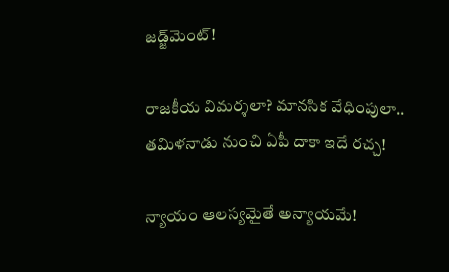జడ్జ్‌మెంట్!

రాజకీయ విమర్శలా? మానసిక వేధింపులా.. తమిళనాడు నుంచి ఏపీ దాకా ఇదే రచ్చ!

న్యాయం ఆలస్యమైతే అన్యాయమే!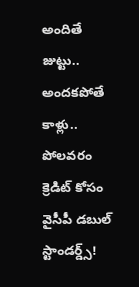అందితే జుట్టు.. అంద‌క‌పోతే కాళ్లు.. పోల‌వ‌రం క్రెడిట్ కోసం వైసీపీ డ‌బుల్ స్టాండ‌ర్డ్స్‌!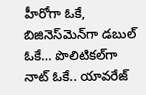హీరోగా ఓకే, బిజినెస్‌మెన్‌గా డబుల్ ఓకే… పొలిటిక‌ల్‌గా నాట్ ఓకే.. యావ‌రేజ్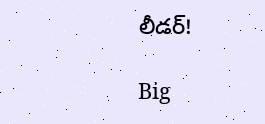లీడ‌ర్‌!

Big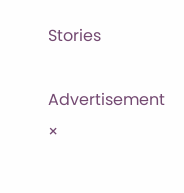Stories

Advertisement
×